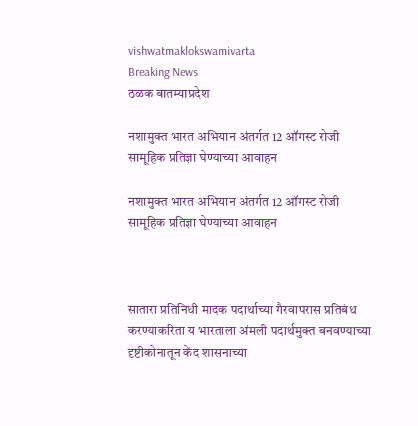vishwatmaklokswamivarta
Breaking News
ठळक बातम्याप्रदेश

नशामुक्त भारत अभियान अंतर्गत 12 ऑगस्ट रोजी सामूहिक प्रतिज्ञा घेण्याच्या आवाहन

नशामुक्त भारत अभियान अंतर्गत 12 ऑगस्ट रोजी सामूहिक प्रतिज्ञा घेण्याच्या आवाहन



सातारा प्रतिनिधी मादक पदार्थाच्या गैरवापरास प्रतिबंध करण्याकरिता य भारताला अंमली पदार्थमुक्त बनवण्याच्या दृष्टीकोनातून केंद शासनाच्या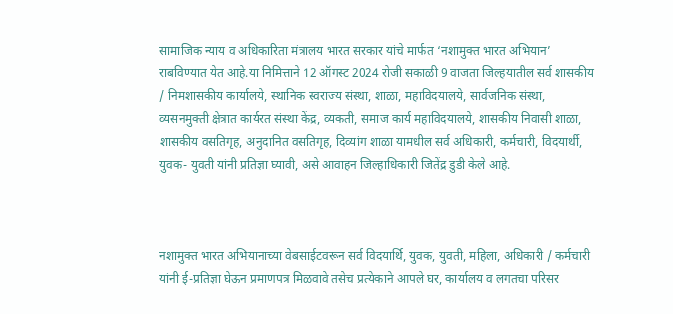सामाजिक न्याय व अधिकारिता मंत्रालय भारत सरकार यांचे मार्फत ‘नशामुक्त भारत अभियान’ राबविण्यात येत आहे.या निमित्ताने 12 ऑगस्ट 2024 रोजी सकाळी 9 वाजता जिल्हयातील सर्व शासकीय / निमशासकीय कार्यालये, स्थानिक स्वराज्य संस्था, शाळा, महाविदयालये, सार्वजनिक संस्था, व्यसनमुक्ती क्षेत्रात कार्यरत संस्था केंद्र, व्यकती, समाज कार्य महाविदयालये, शासकीय निवासी शाळा, शासकीय वसतिगृह, अनुदानित वसतिगृह, दिव्यांग शाळा यामधील सर्व अधिकारी, कर्मचारी, विदयार्थी, युवक- युवती यांनी प्रतिज्ञा घ्यावी, असे आवाहन जिल्हाधिकारी जितेंद्र डुडी केले आहे.



नशामुक्त भारत अभियानाच्या वेबसाईटवरून सर्व विदयार्थि, युवक, युवती, महिला, अधिकारी / कर्मचारी यांनी ई-प्रतिज्ञा घेऊन प्रमाणपत्र मिळवावे तसेच प्रत्येकाने आपले घर, कार्यालय व लगतचा परिसर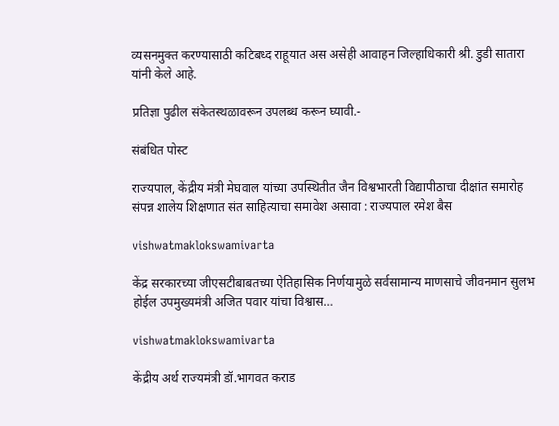व्यसनमुक्त करण्यासाठी कटिबध्द राहूयात अस असेही आवाहन जिल्हाधिकारी श्री. डुडी सातारा यांनी केले आहे.

प्रतिज्ञा पुढील संकेतस्थळावरून उपलब्ध करून घ्यावी.-

संबंधित पोस्ट

राज्यपाल, केंद्रीय मंत्री मेघवाल यांच्या उपस्थितीत जैन विश्वभारती विद्यापीठाचा दीक्षांत समारोह संपन्न शालेय शिक्षणात संत साहित्याचा समावेश असावा : राज्यपाल रमेश बैस

vishwatmaklokswamivarta

केंद्र सरकारच्या जीएसटीबाबतच्या ऐतिहासिक निर्णयामुळे सर्वसामान्य माणसाचे जीवनमान सुलभ होईल उपमुख्यमंत्री अजित पवार यांचा विश्वास…

vishwatmaklokswamivarta

केंद्रीय अर्थ राज्यमंत्री डॉ.भागवत कराड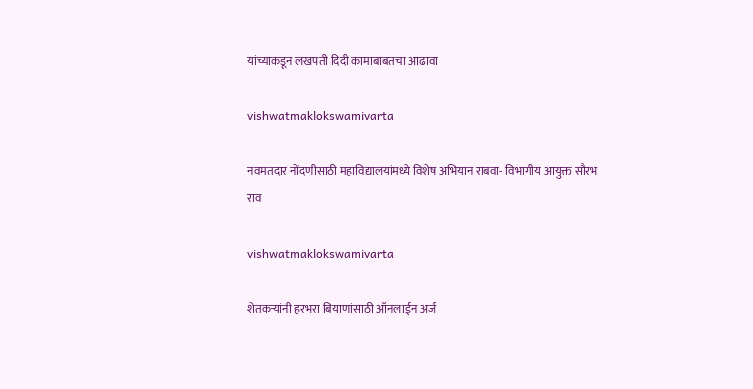यांच्याकडून लखपती दिदी कामाबाबतचा आढावा

vishwatmaklokswamivarta

नवमतदार नोंदणीसाठी महाविद्यालयांमध्ये विशेष अभियान राबवा- विभागीय आयुक्त सौरभ राव

vishwatmaklokswamivarta

शेतकऱ्यांनी हरभरा बियाणांसाठी ऑनलाईन अर्ज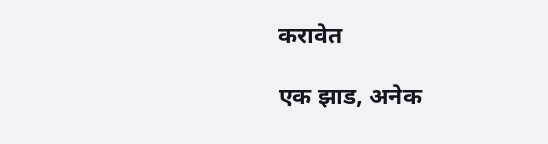करावेत

एक झाड, अनेक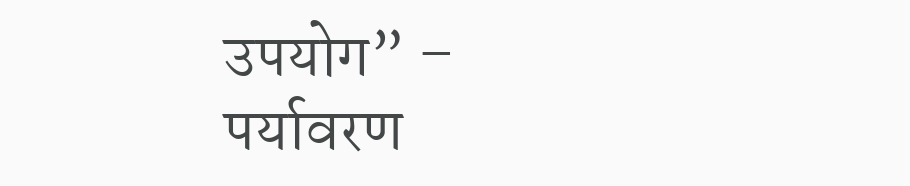उपयोग” – पर्यावरण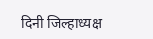दिनी जिल्हाध्यक्ष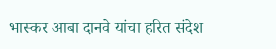भास्कर आबा दानवे यांचा हरित संदेश